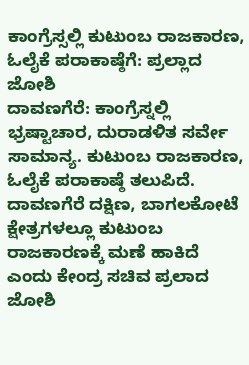ಕಾಂಗ್ರೆಸ್ಸಲ್ಲಿ ಕುಟುಂಬ ರಾಜಕಾರಣ, ಓಲೈಕೆ ಪರಾಕಾಷ್ಠೆಗೆ: ಪ್ರಲ್ಲಾದ ಜೋಶಿ
ದಾವಣಗೆರೆ: ಕಾಂಗ್ರೆಸ್ನಲ್ಲಿ ಭ್ರಷ್ಟಾಚಾರ, ದುರಾಡಳಿತ ಸರ್ವೇ ಸಾಮಾನ್ಯ. ಕುಟುಂಬ ರಾಜಕಾರಣ, ಓಲೈಕೆ ಪರಾಕಾಷ್ಠೆ ತಲುಪಿದೆ. ದಾವಣಗೆರೆ ದಕ್ಷಿಣ, ಬಾಗಲಕೋಟೆ ಕ್ಷೇತ್ರಗಳಲ್ಲೂ ಕುಟುಂಬ ರಾಜಕಾರಣಕ್ಕೆ ಮಣೆ ಹಾಕಿದೆ ಎಂದು ಕೇಂದ್ರ ಸಚಿವ ಪ್ರಲಾದ ಜೋಶಿ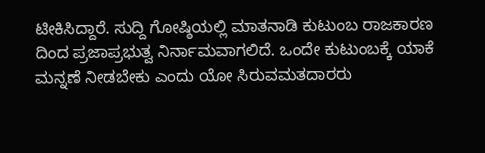ಟೀಕಿಸಿದ್ದಾರೆ. ಸುದ್ದಿ ಗೋಷ್ಠಿಯಲ್ಲಿ ಮಾತನಾಡಿ ಕುಟುಂಬ ರಾಜಕಾರಣ ದಿಂದ ಪ್ರಜಾಪ್ರಭುತ್ವ ನಿರ್ನಾಮವಾಗಲಿದೆ. ಒಂದೇ ಕುಟುಂಬಕ್ಕೆ ಯಾಕೆ ಮನ್ನಣೆ ನೀಡಬೇಕು ಎಂದು ಯೋ ಸಿರುವಮತದಾರರು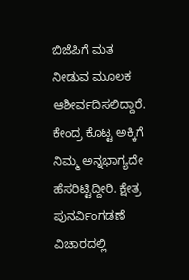ಬಿಜೆಪಿಗೆ ಮತ ನೀಡುವ ಮೂಲಕ ಆಶೀರ್ವದಿಸಲಿದ್ದಾರೆ. ಕೇಂದ್ರ ಕೊಟ್ಟ ಅಕ್ಕಿಗೆ ನಿಮ್ಮ ಅನ್ನಭಾಗ್ಯದೇ ಹೆಸರಿಟ್ಟಿದ್ದೀರಿ. ಕ್ಷೇತ್ರ ಪುನರ್ವಿಂಗಡಣೆ ವಿಚಾರದಲ್ಲಿ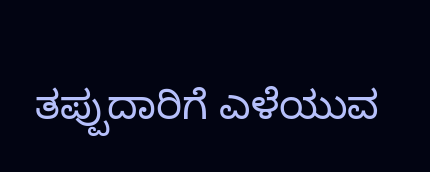ತಪ್ಪುದಾರಿಗೆ ಎಳೆಯುವ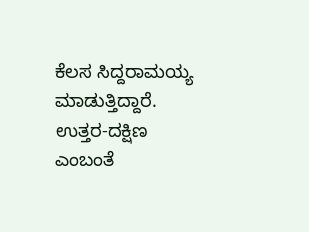ಕೆಲಸ ಸಿದ್ದರಾಮಯ್ಯ ಮಾಡುತ್ತಿದ್ದಾರೆ. ಉತ್ತರ-ದಕ್ಷಿಣ ಎಂಬಂತೆ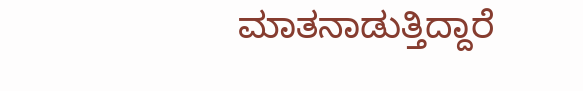ಮಾತನಾಡುತ್ತಿದ್ದಾರೆ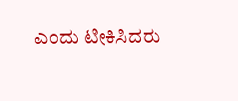ಎಂದು ಟೀಕಿಸಿದರು